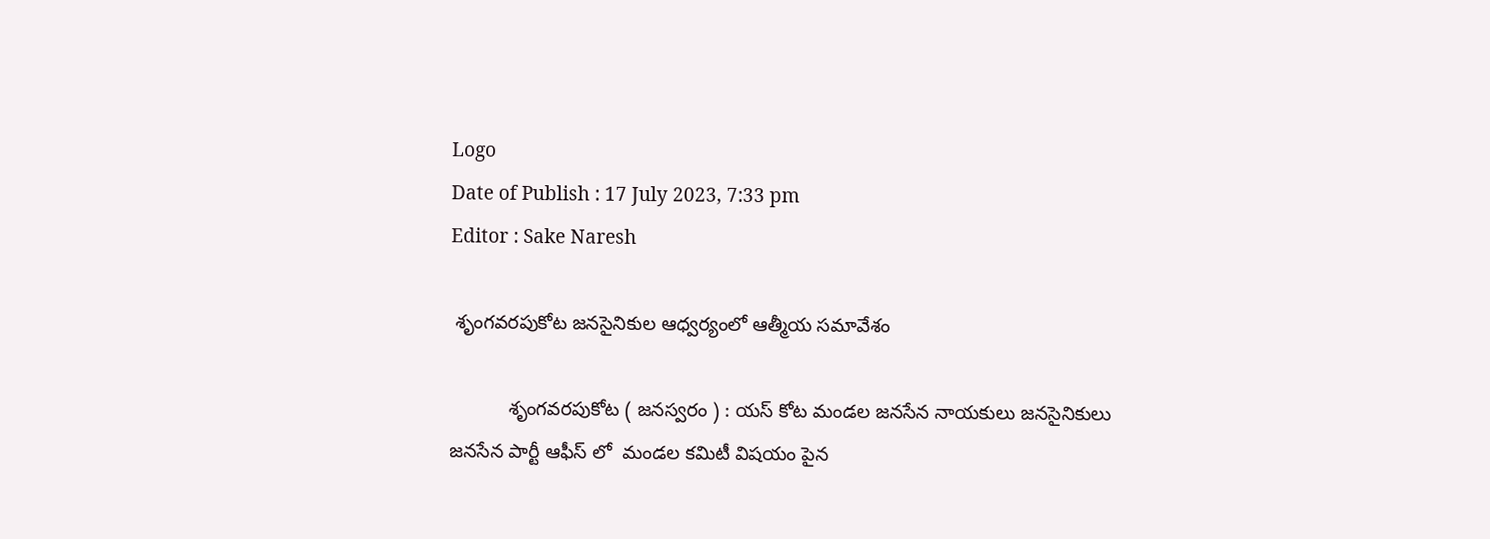Logo
Date of Publish : 17 July 2023, 7:33 pm
Editor : Sake Naresh

 శృంగవరపుకోట జనసైనికుల ఆధ్వర్యంలో ఆత్మీయ సమావేశం

           శృంగవరపుకోట ( జనస్వరం ) : యస్ కోట మండల జనసేన నాయకులు జనసైనికులు జనసేన పార్టీ ఆఫీస్ లో  మండల కమిటీ విషయం పైన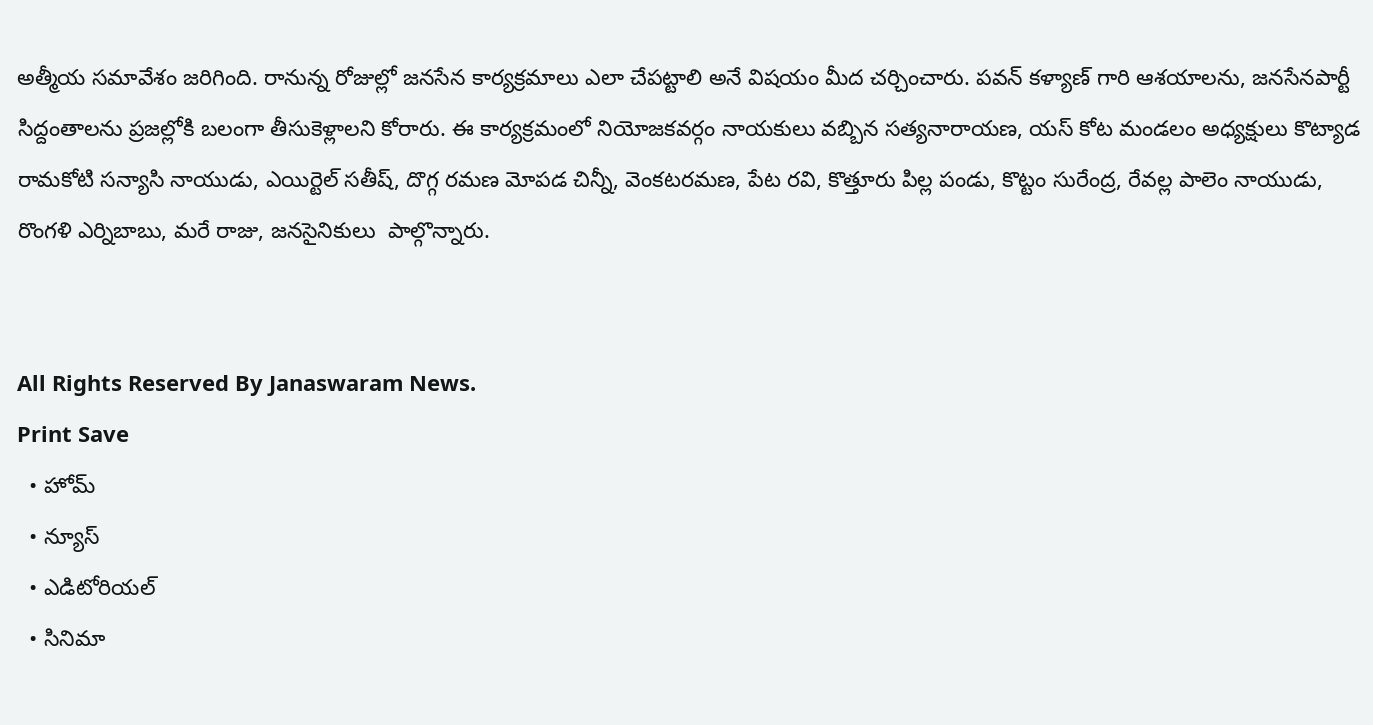అత్మీయ సమావేశం జరిగింది. రానున్న రోజుల్లో జనసేన కార్యక్రమాలు ఎలా చేపట్టాలి అనే విషయం మీద చర్చించారు. పవన్ కళ్యాణ్ గారి ఆశయాలను, జనసేనపార్టీ సిద్దంతాలను ప్రజల్లోకి బలంగా తీసుకెళ్లాలని కోరారు. ఈ కార్యక్రమంలో నియోజకవర్గం నాయకులు వబ్బిన సత్యనారాయణ, యస్ కోట మండలం అధ్యక్షులు కొట్యాడ రామకోటి సన్యాసి నాయుడు, ఎయిర్టెల్ సతీష్, దొగ్గ రమణ మోపడ చిన్నీ, వెంకటరమణ, పేట రవి, కొత్తూరు పిల్ల పండు, కొట్టం సురేంద్ర, రేవల్ల పాలెం నాయుడు, రొంగళి ఎర్నిబాబు, మరే రాజు, జనసైనికులు  పాల్గొన్నారు.


All Rights Reserved By Janaswaram News.
Print Save
  • హోమ్
  • న్యూస్
  • ఎడిటోరియల్
  • సినిమా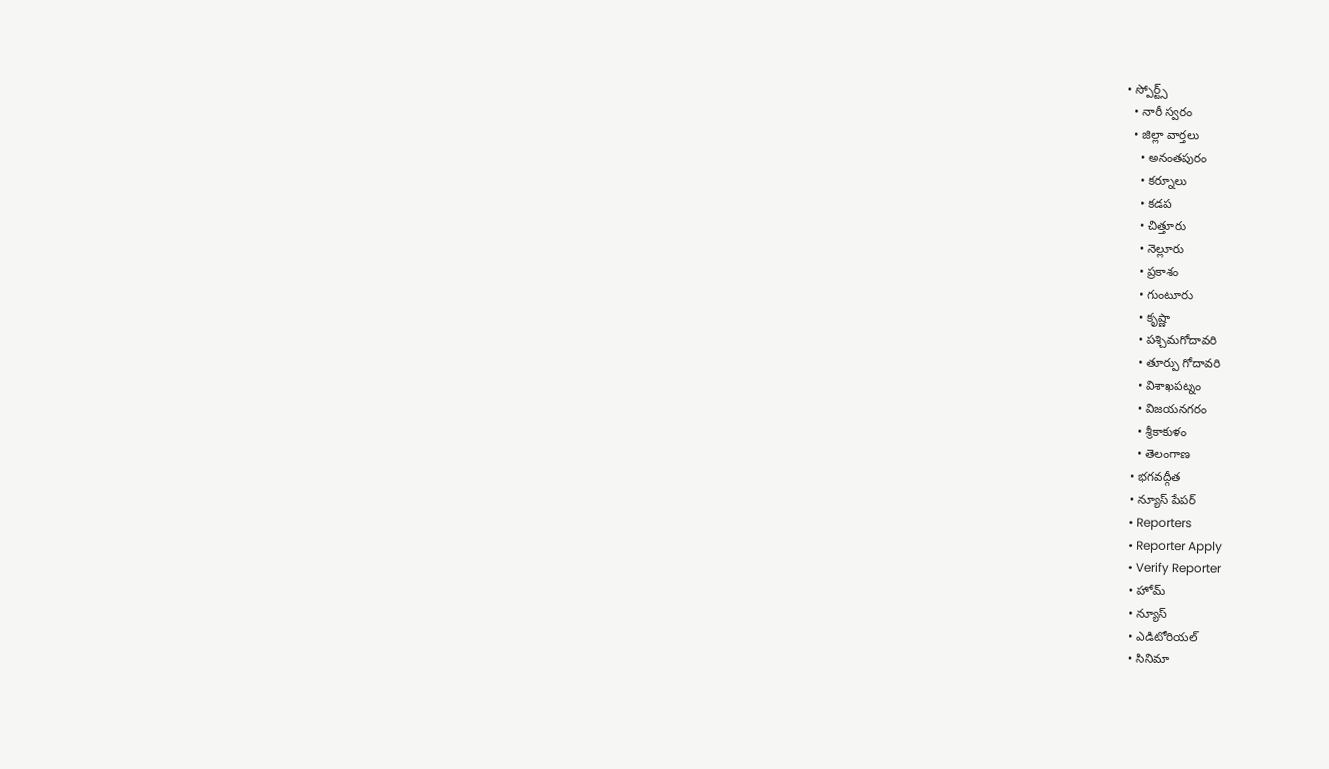• స్పోర్ట్స్
  • నారీ స్వరం
  • జిల్లా వార్తలు
    • అనంతపురం
    • కర్నూలు
    • కడప
    • చిత్తూరు
    • నెల్లూరు
    • ప్రకాశం
    • గుంటూరు
    • కృష్ణా
    • పశ్చిమగోదావరి
    • తూర్పు గోదావరి
    • విశాఖపట్నం
    • విజయనగరం
    • శ్రీకాకుళం
    • తెలంగాణ
  • భగవద్గీత
  • న్యూస్ పేపర్
  • Reporters
  • Reporter Apply
  • Verify Reporter
  • హోమ్
  • న్యూస్
  • ఎడిటోరియల్
  • సినిమా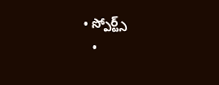• స్పోర్ట్స్
  •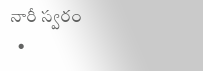నారీ స్వరం
  •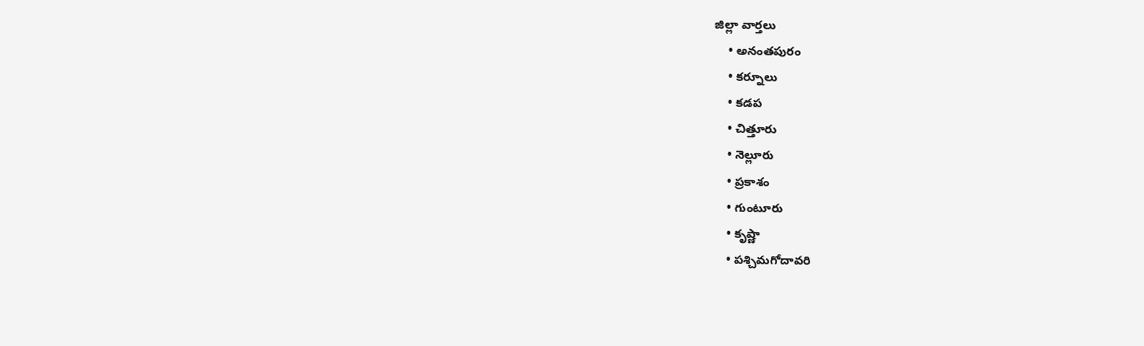జిల్లా వార్తలు
    • అనంతపురం
    • కర్నూలు
    • కడప
    • చిత్తూరు
    • నెల్లూరు
    • ప్రకాశం
    • గుంటూరు
    • కృష్ణా
    • పశ్చిమగోదావరి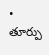• తూర్పు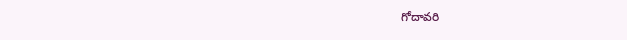గోదావరి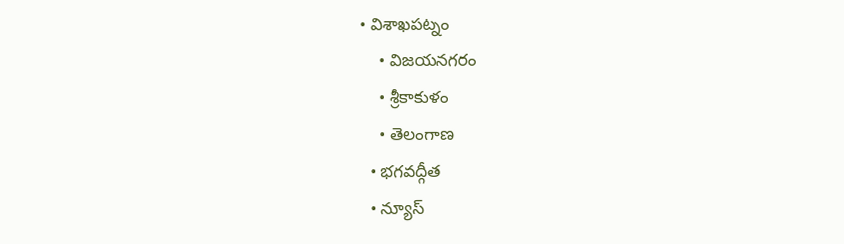• విశాఖపట్నం
    • విజయనగరం
    • శ్రీకాకుళం
    • తెలంగాణ
  • భగవద్గీత
  • న్యూస్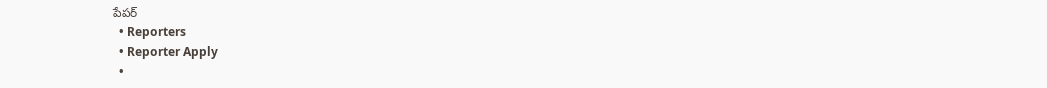పేపర్
  • Reporters
  • Reporter Apply
  •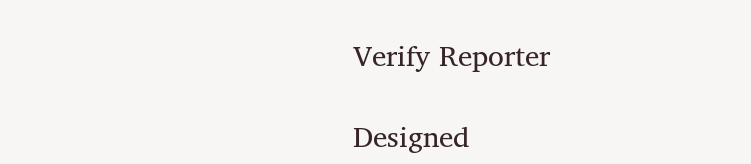Verify Reporter

Designed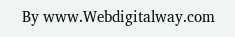By www.Webdigitalway.com